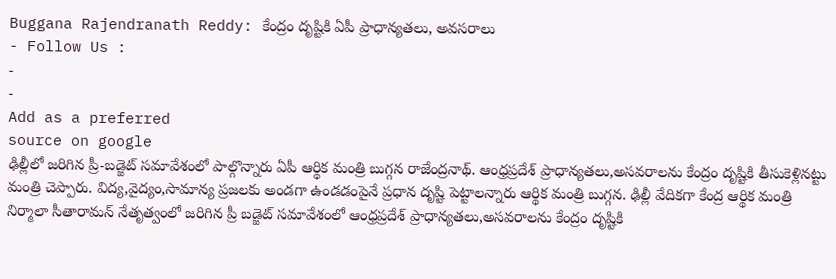Buggana Rajendranath Reddy: కేంద్రం దృష్టికి ఏపీ ప్రాధాన్యతలు, అవసరాలు
- Follow Us :
-
-
Add as a preferred
source on google
ఢిల్లీలో జరిగిన ప్రీ-బడ్జెట్ సమావేశంలో పాల్గొన్నారు ఏపీ ఆర్థిక మంత్రి బుగ్గన రాజేంద్రనాథ్. ఆంధ్రప్రదేశ్ ప్రాధాన్యతలు,అసవరాలను కేంద్రం దృష్టికి తీసుకెళ్లినట్టు మంత్రి చెప్పారు. విద్య,వైద్యం,సామాన్య ప్రజలకు అండగా ఉండడంపైనే ప్రధాన దృష్టి పెట్టాలన్నారు ఆర్థిక మంత్రి బుగ్గన. ఢిల్లీ వేదికగా కేంద్ర ఆర్థిక మంత్రి నిర్మాలా సీతారామన్ నేతృత్వంలో జరిగిన ప్రీ బడ్జెట్ సమావేశంలో ఆంధ్రప్రదేశ్ ప్రాధాన్యతలు,అసవరాలను కేంద్రం దృష్టికి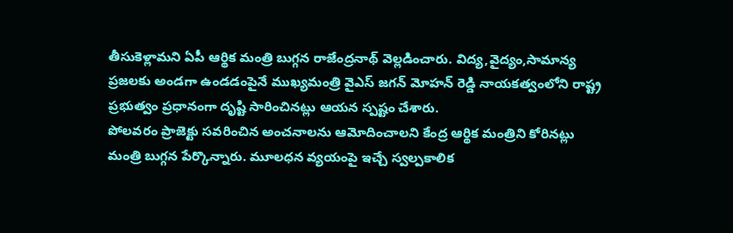తీసుకెళ్లామని ఏపీ ఆర్థిక మంత్రి బుగ్గన రాజేంద్రనాథ్ వెల్లడించారు. విద్య,వైద్యం,సామాన్య ప్రజలకు అండగా ఉండడంపైనే ముఖ్యమంత్రి వైఎస్ జగన్ మోహన్ రెడ్డి నాయకత్వంలోని రాష్ట్ర ప్రభుత్వం ప్రధానంగా దృష్టి సారించినట్లు ఆయన స్పష్టం చేశారు.
పోలవరం ప్రాజెక్టు సవరించిన అంచనాలను ఆమోదించాలని కేంద్ర ఆర్థిక మంత్రిని కోరినట్లు మంత్రి బుగ్గన పేర్కొన్నారు. మూలధన వ్యయంపై ఇచ్చే స్వల్పకాలిక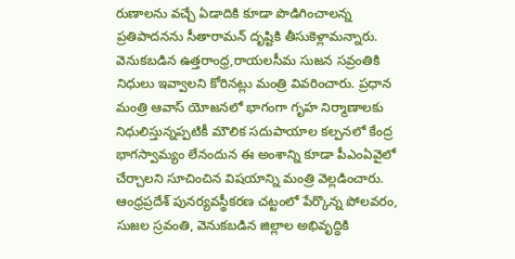రుణాలను వచ్చే ఏడాదికి కూడా పొడిగించాలన్న ప్రతిపాదనను సీతారామన్ దృష్టికి తీసుకెళ్లామన్నారు. వెనుకబడిన ఉత్తరాంధ్ర,రాయలసీమ సుజన సవ్రంతికి నిధులు ఇవ్వాలని కోరినట్లు మంత్రి వివరించారు. ప్రధాన మంత్రి ఆవాస్ యోజనలో భాగంగా గృహ నిర్మాణాలకు నిధులిస్తున్నప్పటికీ మౌలిక సదుపాయాల కల్పనలో కేంద్ర భాగస్వామ్యం లేనందున ఈ అంశాన్ని కూడా పీఎంఏవైలో చేర్చాలని సూచించిన విషయాన్ని మంత్రి వెల్లడించారు. ఆంధ్రప్రదేశ్ పునర్యవస్థీకరణ చట్టంలో పేర్కొన్న పోలవరం, సుజల స్రవంతి, వెనుకబడిన జిల్లాల అభివృద్ధికి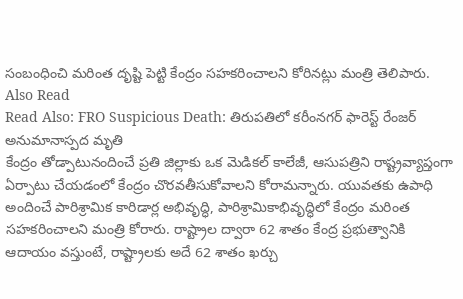సంబంధించి మరింత దృష్టి పెట్టి కేంద్రం సహకరించాలని కోరినట్లు మంత్రి తెలిపారు.
Also Read
Read Also: FRO Suspicious Death: తిరుపతిలో కరీంనగర్ ఫారెస్ట్ రేంజర్ అనుమానాస్పద మృతి
కేంద్రం తోడ్పాటునందించే ప్రతి జిల్లాకు ఒక మెడికల్ కాలేజీ, ఆసుపత్రిని రాష్ట్రవ్యాప్తంగా ఏర్పాటు చేయడంలో కేంద్రం చొరవతీసుకోవాలని కోరామన్నారు. యువతకు ఉపాధి అందించే పారిశ్రామిక కారిడార్ల అభివృద్ధి, పారిశ్రామికాభివృద్ధిలో కేంద్రం మరింత సహకరించాలని మంత్రి కోరారు. రాష్ట్రాల ద్వారా 62 శాతం కేంద్ర ప్రభుత్వానికి ఆదాయం వస్తుంటే, రాష్ట్రాలకు అదే 62 శాతం ఖర్చు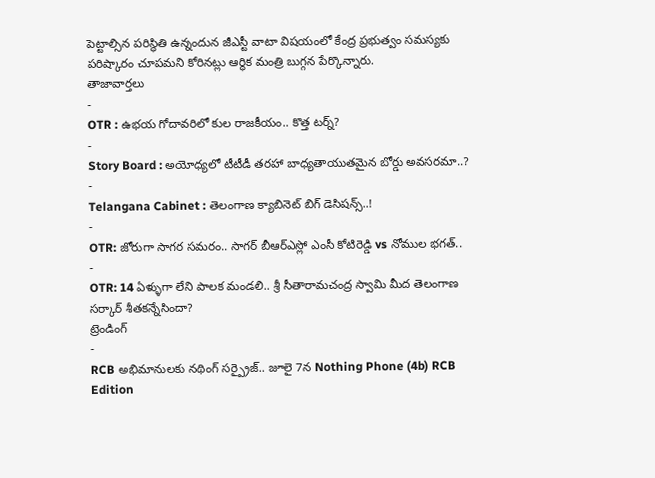పెట్టాల్సిన పరిస్థితి ఉన్నందున జీఎస్టీ వాటా విషయంలో కేంద్ర ప్రభుత్వం సమస్యకు పరిష్కారం చూపమని కోరినట్లు ఆర్థిక మంత్రి బుగ్గన పేర్కొన్నారు.
తాజావార్తలు
-
OTR : ఉభయ గోదావరిలో కుల రాజకీయం.. కొత్త టర్న్?
-
Story Board : అయోధ్యలో టీటీడీ తరహా బాధ్యతాయుతమైన బోర్డు అవసరమా..?
-
Telangana Cabinet : తెలంగాణ క్యాబినెట్ బిగ్ డెసిషన్స్..!
-
OTR: జోరుగా సాగర సమరం.. సాగర్ బీఆర్ఎస్లో ఎంసీ కోటిరెడ్డి vs నోముల భగత్..
-
OTR: 14 ఏళ్ళుగా లేని పాలక మండలి.. శ్రీ సీతారామచంద్ర స్వామి మీద తెలంగాణ సర్కార్ శీతకన్నేసిందా?
ట్రెండింగ్
-
RCB అభిమానులకు నథింగ్ సర్ప్రైజ్.. జూలై 7న Nothing Phone (4b) RCB Edition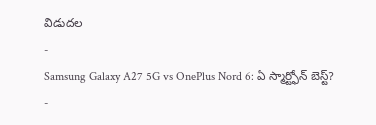విడుదల
-
Samsung Galaxy A27 5G vs OnePlus Nord 6: ఏ స్మార్ట్ఫోన్ బెస్ట్?
-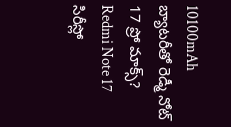10100mAh బ్యాటరీతో రెడ్మీ నోట్ 17 ప్రో మాక్స్? Redmi Note 17 సిరీస్లో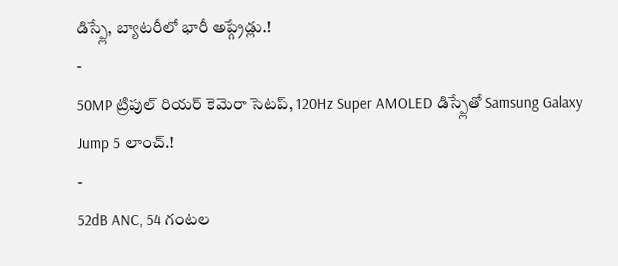డిస్ప్లే, బ్యాటరీలో భారీ అప్గ్రేడ్లు.!
-
50MP ట్రిపుల్ రియర్ కెమెరా సెటప్, 120Hz Super AMOLED డిస్ప్లేతో Samsung Galaxy Jump 5 లాంచ్.!
-
52dB ANC, 54 గంటల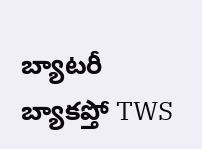బ్యాటరీ బ్యాకప్తో TWS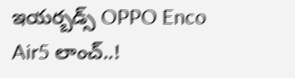ఇయర్బడ్స్ OPPO Enco Air5 లాంచ్..!